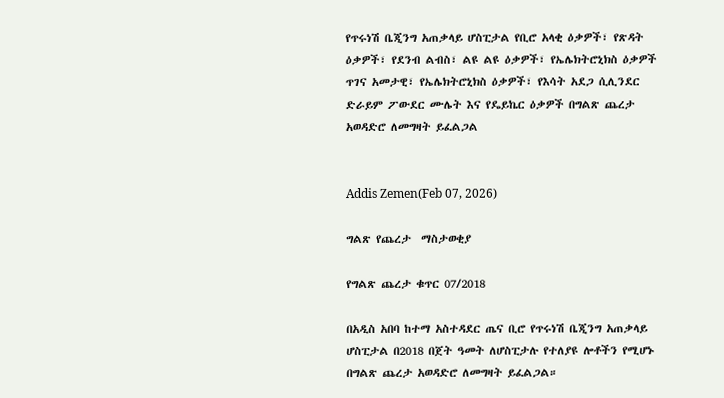የጥሩነሽ ቤጂንግ አጠቃላይ ሆስፒታል የቢሮ አላቂ ዕቃዎች፣ የጽዳት ዕቃዎች፣ የደንብ ልብስ፣ ልዩ ልዩ ዕቃዎች፣ የኤሌክትሮኒክስ ዕቃዎች ጥገና አመታዊ፣ የኤሌክትሮኒክስ ዕቃዎች፣ የእሳት አደጋ ሲሊንደር ድራይም ፖውደር ሙሌት እና የዴይኬር ዕቃዎች በግልጽ ጨረታ አወዳድሮ ለመግዛት ይፈልጋል


Addis Zemen(Feb 07, 2026)

ግልጽ የጨረታ  ማስታወቂያ

የግልጽ ጨረታ ቁጥር 07/2018

በአዲስ አበባ ከተማ አስተዳደር ጤና ቢሮ የጥሩነሽ ቤጂንግ አጠቃላይ ሆስፒታል በ2018 በጀት ዓመት ለሆስፒታሉ የተለያዩ ሎቶችን የሚሆኑ በግልጽ ጨረታ አወዳድሮ ለመግዛት ይፈልጋል።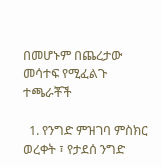በመሆኑም በጨረታው መሳተፍ የሚፈልጉ ተጫራቾች

  1. የንግድ ምዝገባ ምስክር ወረቀት ፣ የታደሰ ንግድ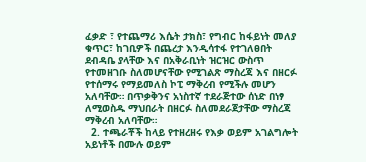ፈቃድ ፣ የተጨማሪ እሴት ታክስ፣ የግብር ከፋይነት መለያ ቁጥር፣ ከገቢዎች በጨረታ እንዲሳተፋ የተገለፀበት ደብዳቤ ያላቸው እና በአቅራቢነት ዝርዝር ውስጥ የተመዘገቡ ስለመሆናቸው የሚገልጽ ማስረጃ እና በዘርፉ የተሰማሩ የማይመለስ ኮፒ ማቅረብ የሚችሉ መሆን አለባቸው። በጥቃቅንና አነስተኛ ተደራጅተው ሰነድ በነፃ ለሚወስዱ ማህበራት በዘርፉ ስለመደራጀታቸው ማስረጃ ማቅረብ አለባቸው።
  2. ተጫራቾች ከላይ የተዘረዘሩ የእቃ ወይም አገልግሎት አይነቶች በሙሉ ወይም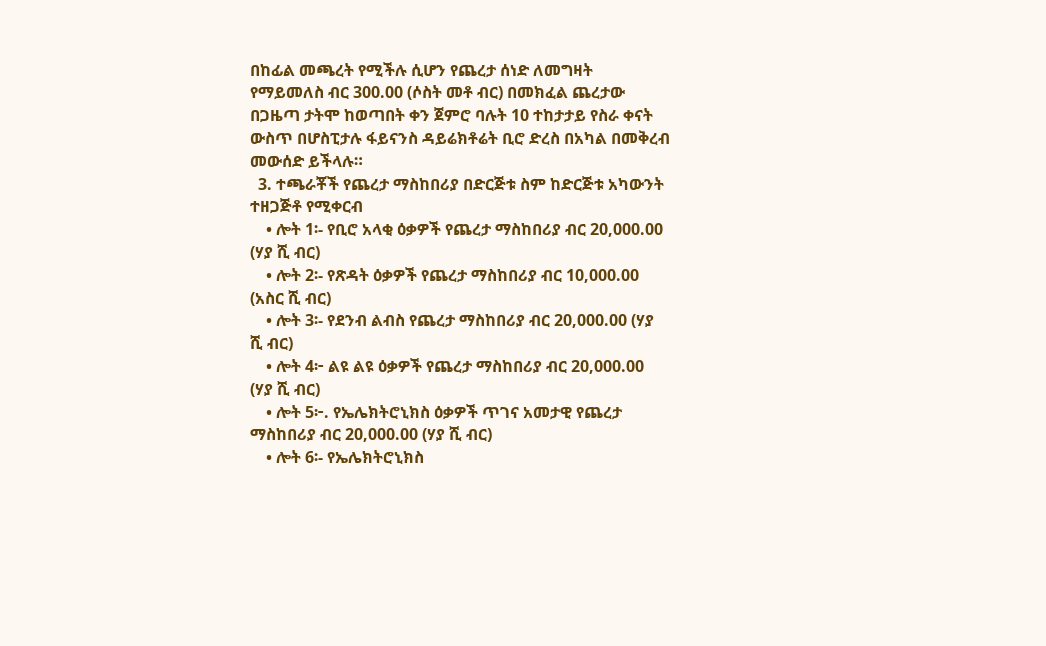በከፊል መጫረት የሚችሉ ሲሆን የጨረታ ሰነድ ለመግዛት የማይመለስ ብር 300.00 (ሶስት መቶ ብር) በመክፈል ጨረታው በጋዜጣ ታትሞ ከወጣበት ቀን ጀምሮ ባሉት 10 ተከታታይ የስራ ቀናት ውስጥ በሆስፒታሉ ፋይናንስ ዳይሬክቶሬት ቢሮ ድረስ በአካል በመቅረብ መውሰድ ይችላሉ።
  3. ተጫራቾች የጨረታ ማስከበሪያ በድርጅቱ ስም ከድርጅቱ አካውንት ተዘጋጅቶ የሚቀርብ
    • ሎት 1፡- የቢሮ አላቂ ዕቃዎች የጨረታ ማስከበሪያ ብር 20,000.00 (ሃያ ሺ ብር)
    • ሎት 2፡- የጽዳት ዕቃዎች የጨረታ ማስከበሪያ ብር 10,000.00 (አስር ሺ ብር)
    • ሎት 3፡- የደንብ ልብስ የጨረታ ማስከበሪያ ብር 20,000.00 (ሃያ ሺ ብር)
    • ሎት 4፦ ልዩ ልዩ ዕቃዎች የጨረታ ማስከበሪያ ብር 20,000.00 (ሃያ ሺ ብር)
    • ሎት 5፦. የኤሌክትሮኒክስ ዕቃዎች ጥገና አመታዊ የጨረታ ማስከበሪያ ብር 20,000.00 (ሃያ ሺ ብር)
    • ሎት 6፡- የኤሌክትሮኒክስ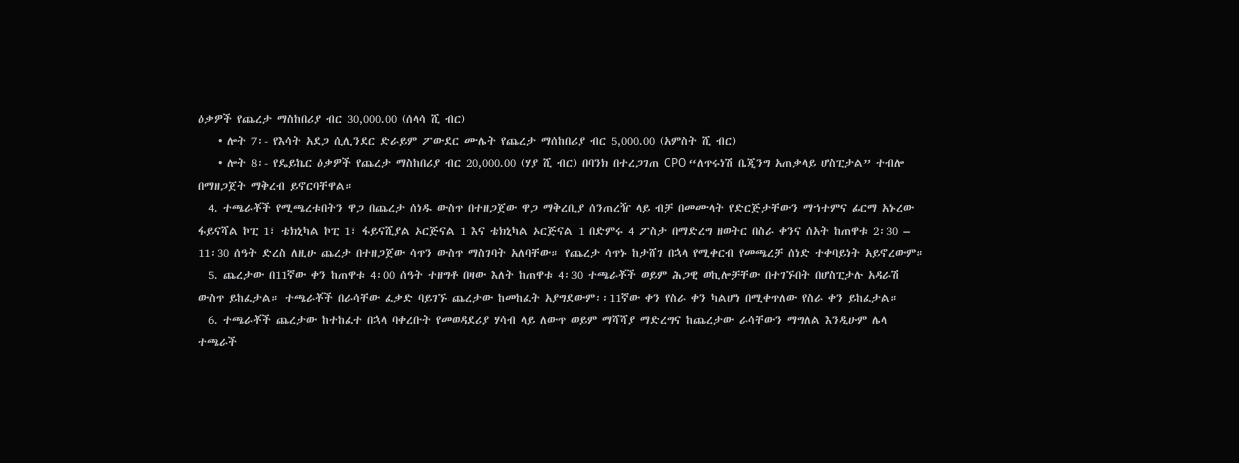ዕቃዎች የጨረታ ማስከበሪያ ብር 30,000.00 (ሰላሳ ሺ ብር)
    • ሎት 7፡- የእሳት አደጋ ሲሊንደር ድራይም ፖውደር ሙሌት የጨረታ ማሰከበሪያ ብር 5,000.00 (አምስት ሺ ብር)
    • ሎት 8፡- የዴይኬር ዕቃዎች የጨረታ ማስከበሪያ ብር 20,000.00 (ሃያ ሺ ብር) በባንክ በተረጋገጠ CPO “ለጥሩነሽ ቤጂንግ አጠቃላይ ሆስፒታል” ተብሎ በማዘጋጀት ማቅረብ ይኖርባቸዋል።
  4. ተጫራቾች የሚጫረቱበትን ዋጋ በጨረታ ሰነዱ ውስጥ በተዘጋጀው ዋጋ ማቅረቢያ ሰንጠረዥ ላይ ብቻ በመሙላት የድርጅታቸውን ማኀተምና ፊርማ አኑረው ፋይናሻል ኮፒ 1፣ ቴክኒካል ኮፒ 1፣ ፋይናሺያል ኦርጅናል 1 እና ቴክኒካል ኦርጅናል 1 በድምሩ 4 ፖስታ በማድረግ ዘወትር በስራ ቀንና ሰአት ከጠዋቱ 2፡30 – 11፡30 ሰዓት ድረስ ለዚሁ ጨረታ በተዘጋጀው ሳጥን ውስጥ ማስገባት አለባቸው። የጨረታ ሳጥኑ ከታሸገ በኋላ የሚቀርብ የመጫረቻ ሰነድ ተቀባይነት አይኖረውም።
  5. ጨረታው በ11ኛው ቀን ከጠዋቱ 4፡00 ሰዓት ተዘግቶ በዛው እለት ከጠዋቱ 4፡30 ተጫራቾች ወይም ሕጋዊ ወኪሎቻቸው በተገኙበት በሆስፒታሉ አዳራሽ ውስጥ ይከፈታል። ተጫራቾች በራሳቸው ፈቃድ ባይገኙ ጨረታው ከመከፈት አያግደውም፡፡11ኛው ቀን የስራ ቀን ካልሆነ በሚቀጥለው የስራ ቀን ይከፈታል።
  6. ተጫራቾች ጨረታው ከተከፈተ በኋላ ባቀረቡት የመወዳደሪያ ሃሳብ ላይ ለውጥ ወይም ማሻሻያ ማድረግና ከጨረታው ራሳቸውን ማግለል እንዲሁም ሌላ ተጫራች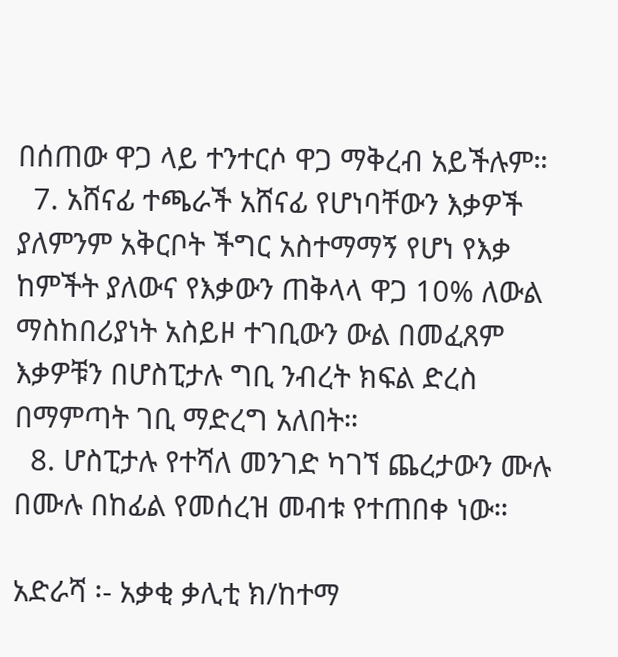በሰጠው ዋጋ ላይ ተንተርሶ ዋጋ ማቅረብ አይችሉም።
  7. አሸናፊ ተጫራች አሸናፊ የሆነባቸውን እቃዎች ያለምንም አቅርቦት ችግር አስተማማኝ የሆነ የእቃ ከምችት ያለውና የእቃውን ጠቅላላ ዋጋ 10% ለውል ማስከበሪያነት አስይዞ ተገቢውን ውል በመፈጸም እቃዎቹን በሆስፒታሉ ግቢ ንብረት ክፍል ድረስ በማምጣት ገቢ ማድረግ አለበት።
  8. ሆስፒታሉ የተሻለ መንገድ ካገኘ ጨረታውን ሙሉ በሙሉ በከፊል የመሰረዝ መብቱ የተጠበቀ ነው።

አድራሻ ፡- አቃቂ ቃሊቲ ክ/ከተማ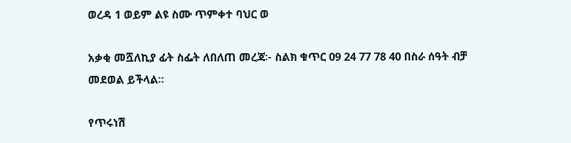ወረዳ 1 ወይም ልዩ ስሙ ጥምቀተ ባህር ወ

አቃቂ መሿለኪያ ፊት ስፌት ለበለጠ መረጃ፡- ስልክ ቁጥር 09 24 77 78 40 በስራ ሰዓት ብቻ መደወል ይችላል።

የጥሩነሽ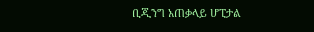ቢጂንግ አጠቃላይ ሆፒታል